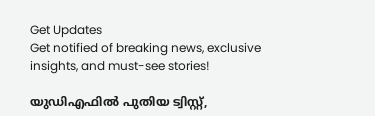Get Updates
Get notified of breaking news, exclusive insights, and must-see stories!

യുഡിഎഫിൽ പുതിയ ട്വിസ്റ്റ്,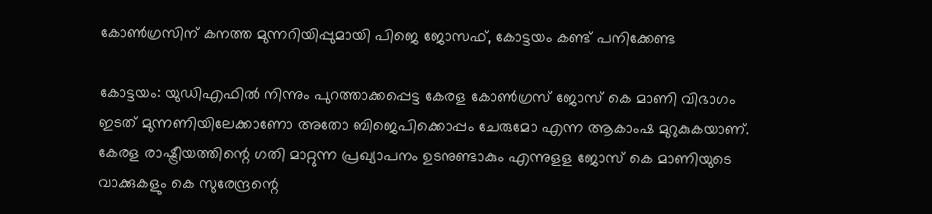കോൺഗ്രസിന് കനത്ത മുന്നറിയിപ്പുമായി പിജെ ജോസഫ്, കോട്ടയം കണ്ട് പനിക്കേണ്ട

കോട്ടയം: യുഡിഎഫില്‍ നിന്നും പുറത്താക്കപ്പെട്ട കേരള കോണ്‍ഗ്രസ് ജോസ് കെ മാണി വിഭാഗം ഇടത് മുന്നണിയിലേക്കാണോ അതോ ബിജെപിക്കൊപ്പം ചേരുമോ എന്ന ആകാംഷ മുറുകുകയാണ്. കേരള രാഷ്ട്രീയത്തിന്റെ ഗതി മാറ്റുന്ന പ്രഖ്യാപനം ഉടനുണ്ടാകും എന്നുളള ജോസ് കെ മാണിയുടെ വാക്കുകളും കെ സുരേന്ദ്രന്റെ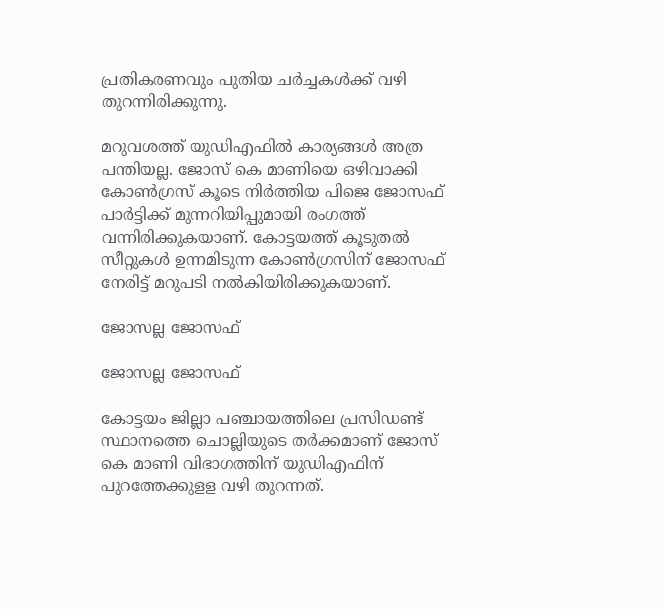പ്രതികരണവും പുതിയ ചര്‍ച്ചകള്‍ക്ക് വഴി തുറന്നിരിക്കുന്നു.

മറുവശത്ത് യുഡിഎഫില്‍ കാര്യങ്ങള്‍ അത്ര പന്തിയല്ല. ജോസ് കെ മാണിയെ ഒഴിവാക്കി കോണ്‍ഗ്രസ് കൂടെ നിര്‍ത്തിയ പിജെ ജോസഫ് പാര്‍ട്ടിക്ക് മുന്നറിയിപ്പുമായി രംഗത്ത് വന്നിരിക്കുകയാണ്. കോട്ടയത്ത് കൂടുതല്‍ സീറ്റുകള്‍ ഉന്നമിടുന്ന കോണ്‍ഗ്രസിന് ജോസഫ് നേരിട്ട് മറുപടി നല്‍കിയിരിക്കുകയാണ്.

ജോസല്ല ജോസഫ്

ജോസല്ല ജോസഫ്

കോട്ടയം ജില്ലാ പഞ്ചായത്തിലെ പ്രസിഡണ്ട് സ്ഥാനത്തെ ചൊല്ലിയുടെ തര്‍ക്കമാണ് ജോസ് കെ മാണി വിഭാഗത്തിന് യുഡിഎഫിന് പുറത്തേക്കുളള വഴി തുറന്നത്.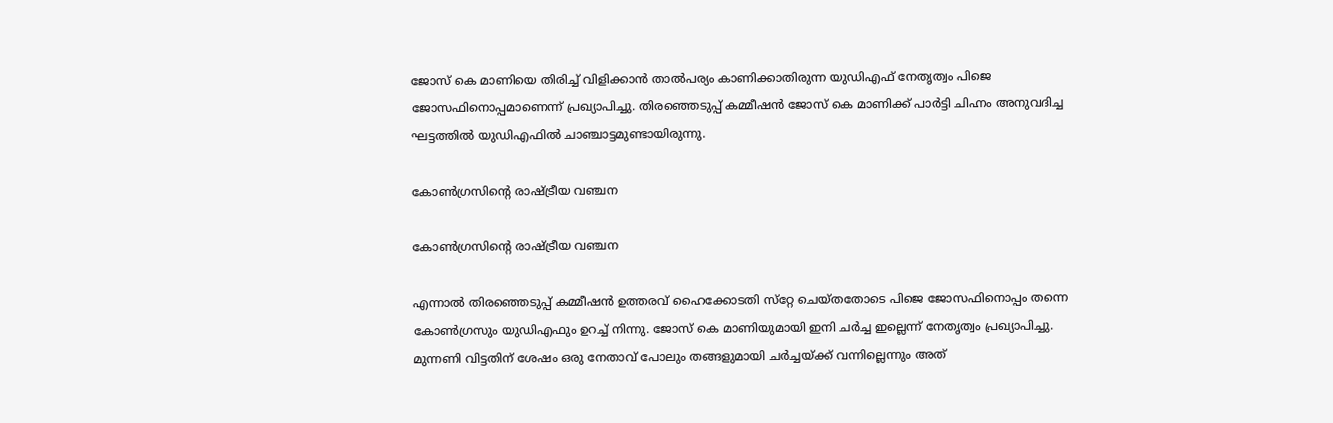ജോസ് കെ മാണിയെ തിരിച്ച് വിളിക്കാന്‍ താല്‍പര്യം കാണിക്കാതിരുന്ന യുഡിഎഫ് നേതൃത്വം പിജെ ജോസഫിനൊപ്പമാണെന്ന് പ്രഖ്യാപിച്ചു. തിരഞ്ഞെടുപ്പ് കമ്മീഷന്‍ ജോസ് കെ മാണിക്ക് പാര്‍ട്ടി ചിഹ്നം അനുവദിച്ച ഘട്ടത്തില്‍ യുഡിഎഫില്‍ ചാഞ്ചാട്ടമുണ്ടായിരുന്നു.

കോൺഗ്രസിന്റെ രാഷ്ട്രീയ വഞ്ചന

കോൺഗ്രസിന്റെ രാഷ്ട്രീയ വഞ്ചന

എന്നാല്‍ തിരഞ്ഞെടുപ്പ് കമ്മീഷന്‍ ഉത്തരവ് ഹൈക്കോടതി സ്‌റ്റേ ചെയ്തതോടെ പിജെ ജോസഫിനൊപ്പം തന്നെ കോണ്‍ഗ്രസും യുഡിഎഫും ഉറച്ച് നിന്നു. ജോസ് കെ മാണിയുമായി ഇനി ചര്‍ച്ച ഇല്ലെന്ന് നേതൃത്വം പ്രഖ്യാപിച്ചു. മുന്നണി വിട്ടതിന് ശേഷം ഒരു നേതാവ് പോലും തങ്ങളുമായി ചര്‍ച്ചയ്ക്ക് വന്നില്ലെന്നും അത്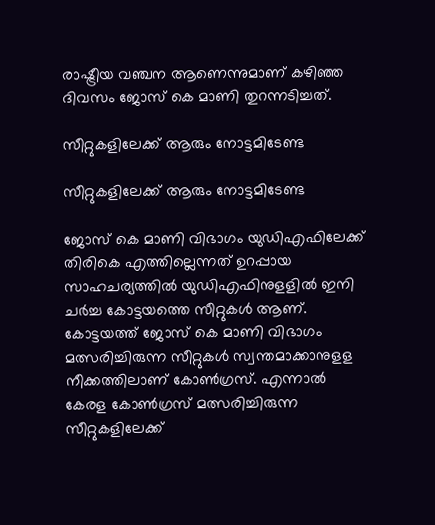രാഷ്ട്രീയ വഞ്ചന ആണെന്നുമാണ് കഴിഞ്ഞ ദിവസം ജോസ് കെ മാണി തുറന്നടിച്ചത്.

സീറ്റുകളിലേക്ക് ആരും നോട്ടമിടേണ്ട

സീറ്റുകളിലേക്ക് ആരും നോട്ടമിടേണ്ട

ജോസ് കെ മാണി വിഭാഗം യുഡിഎഫിലേക്ക് തിരികെ എത്തില്ലെന്നത് ഉറപ്പായ സാഹചര്യത്തില്‍ യുഡിഎഫിനുളളില്‍ ഇനി ചര്‍ച്ച കോട്ടയത്തെ സീറ്റുകള്‍ ആണ്. കോട്ടയത്ത് ജോസ് കെ മാണി വിഭാഗം മത്സരിച്ചിരുന്ന സീറ്റുകള്‍ സ്വന്തമാക്കാനുളള നീക്കത്തിലാണ് കോണ്‍ഗ്രസ്. എന്നാല്‍ കേരള കോണ്‍ഗ്രസ് മത്സരിച്ചിരുന്ന സീറ്റുകളിലേക്ക്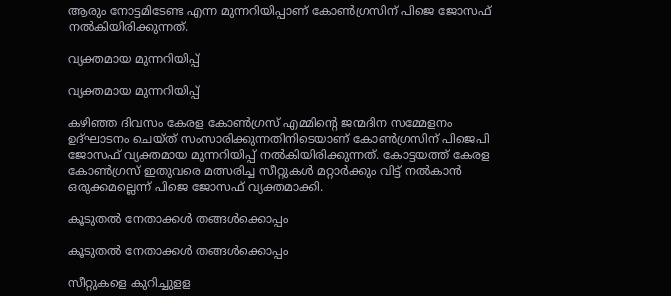ആരും നോട്ടമിടേണ്ട എന്ന മുന്നറിയിപ്പാണ് കോണ്‍ഗ്രസിന് പിജെ ജോസഫ് നല്‍കിയിരിക്കുന്നത്.

വ്യക്തമായ മുന്നറിയിപ്പ്

വ്യക്തമായ മുന്നറിയിപ്പ്

കഴിഞ്ഞ ദിവസം കേരള കോണ്‍ഗ്രസ് എമ്മിന്റെ ജന്മദിന സമ്മേളനം ഉദ്ഘാടനം ചെയ്ത് സംസാരിക്കുന്നതിനിടെയാണ് കോണ്‍ഗ്രസിന് പിജെപി ജോസഫ് വ്യക്തമായ മുന്നറിയിപ്പ് നല്‍കിയിരിക്കുന്നത്. കോട്ടയത്ത് കേരള കോണ്‍ഗ്രസ് ഇതുവരെ മത്സരിച്ച സീറ്റുകള്‍ മറ്റാര്‍ക്കും വിട്ട് നല്‍കാന്‍ ഒരുക്കമല്ലെന്ന് പിജെ ജോസഫ് വ്യക്തമാക്കി.

കൂടുതല്‍ നേതാക്കള്‍ തങ്ങള്‍ക്കൊപ്പം

കൂടുതല്‍ നേതാക്കള്‍ തങ്ങള്‍ക്കൊപ്പം

സീറ്റുകളെ കുറിച്ചുളള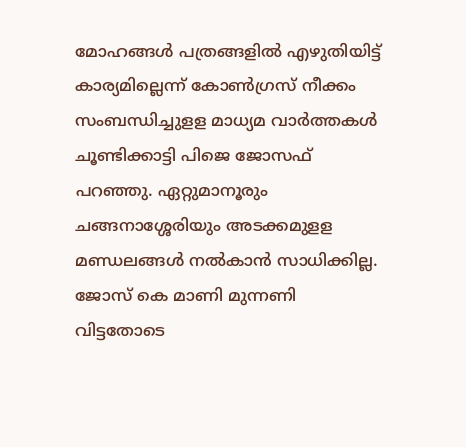മോഹങ്ങള്‍ പത്രങ്ങളില്‍ എഴുതിയിട്ട് കാര്യമില്ലെന്ന് കോണ്‍ഗ്രസ് നീക്കം സംബന്ധിച്ചുളള മാധ്യമ വാര്‍ത്തകള്‍ ചൂണ്ടിക്കാട്ടി പിജെ ജോസഫ് പറഞ്ഞു. ഏറ്റുമാനൂരും ചങ്ങനാശ്ശേരിയും അടക്കമുളള മണ്ഡലങ്ങള്‍ നല്‍കാന്‍ സാധിക്കില്ല. ജോസ് കെ മാണി മുന്നണി വിട്ടതോടെ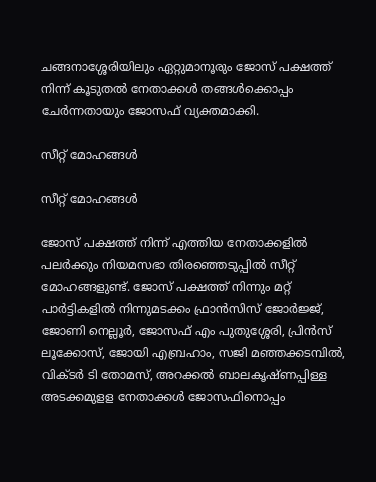ചങ്ങനാശ്ശേരിയിലും ഏറ്റുമാനൂരും ജോസ് പക്ഷത്ത് നിന്ന് കൂടുതല്‍ നേതാക്കള്‍ തങ്ങള്‍ക്കൊപ്പം ചേര്‍ന്നതായും ജോസഫ് വ്യക്തമാക്കി.

സീറ്റ് മോഹങ്ങൾ

സീറ്റ് മോഹങ്ങൾ

ജോസ് പക്ഷത്ത് നിന്ന് എത്തിയ നേതാക്കളില്‍ പലര്‍ക്കും നിയമസഭാ തിരഞ്ഞെടുപ്പില്‍ സീറ്റ് മോഹങ്ങളുണ്ട്. ജോസ് പക്ഷത്ത് നിന്നും മറ്റ് പാര്‍ട്ടികളില്‍ നിന്നുമടക്കം ഫ്രാന്‍സിസ് ജോര്‍ജ്ജ്, ജോണി നെല്ലൂര്‍, ജോസഫ് എം പുതുശ്ശേരി, പ്രിന്‍സ് ലൂക്കോസ്, ജോയി എബ്രഹാം, സജി മഞ്ഞക്കടമ്പില്‍, വിക്ടര്‍ ടി തോമസ്, അറക്കല്‍ ബാലകൃഷ്ണപ്പിള്ള അടക്കമുളള നേതാക്കള്‍ ജോസഫിനൊപ്പം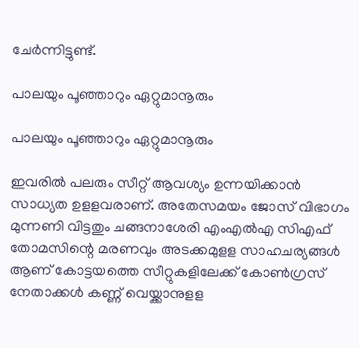ചേര്‍ന്നിട്ടുണ്ട്.

പാലയും പൂഞ്ഞാറും ഏറ്റുമാനൂരും

പാലയും പൂഞ്ഞാറും ഏറ്റുമാനൂരും

ഇവരില്‍ പലരും സീറ്റ് ആവശ്യം ഉന്നയിക്കാന്‍ സാധ്യത ഉളളവരാണ്. അതേസമയം ജോസ് വിഭാഗം മുന്നണി വിട്ടതും ചങ്ങനാശേരി എംഎല്‍എ സിഎഫ് തോമസിന്റെ മരണവും അടക്കമുളള സാഹചര്യങ്ങള്‍ ആണ് കോട്ടയത്തെ സീറ്റുകളിലേക്ക് കോണ്‍ഗ്രസ് നേതാക്കള്‍ കണ്ണ് വെയ്ക്കാനുളള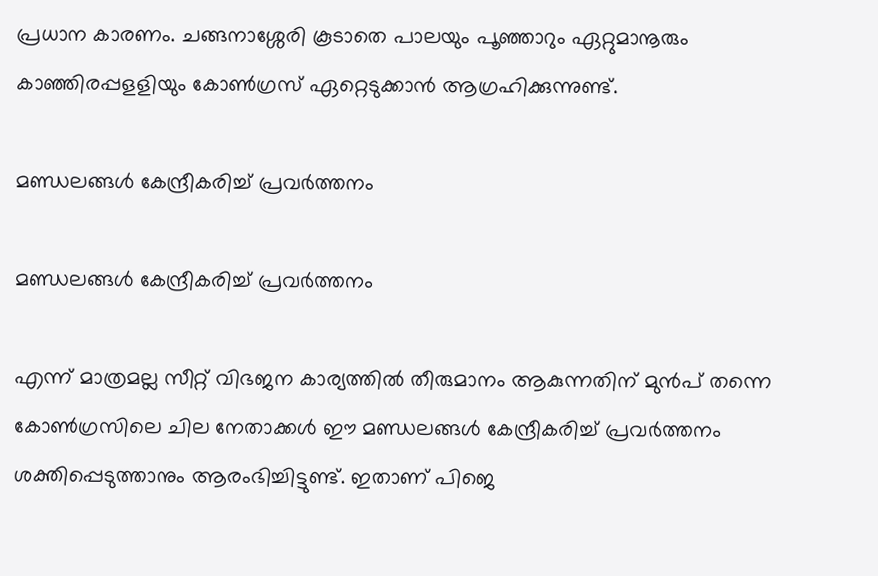പ്രധാന കാരണം. ചങ്ങനാശ്ശേരി കൂടാതെ പാലയും പൂഞ്ഞാറും ഏറ്റുമാനൂരും കാഞ്ഞിരപ്പളളിയും കോണ്‍ഗ്രസ് ഏറ്റെടുക്കാന്‍ ആഗ്രഹിക്കുന്നുണ്ട്.

മണ്ഡലങ്ങള്‍ കേന്ദ്രീകരിച്ച് പ്രവര്‍ത്തനം

മണ്ഡലങ്ങള്‍ കേന്ദ്രീകരിച്ച് പ്രവര്‍ത്തനം

എന്ന് മാത്രമല്ല സീറ്റ് വിഭജന കാര്യത്തില്‍ തീരുമാനം ആകുന്നതിന് മുന്‍പ് തന്നെ കോണ്‍ഗ്രസിലെ ചില നേതാക്കള്‍ ഈ മണ്ഡലങ്ങള്‍ കേന്ദ്രീകരിച്ച് പ്രവര്‍ത്തനം ശക്തിപ്പെടുത്താനും ആരംഭിച്ചിട്ടുണ്ട്. ഇതാണ് പിജെ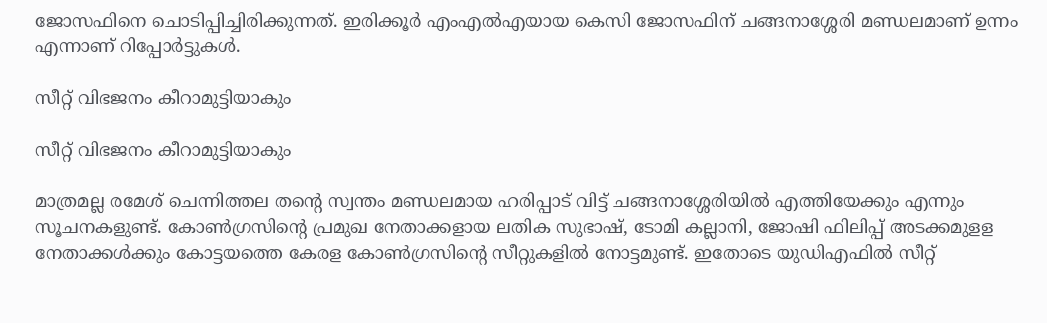ജോസഫിനെ ചൊടിപ്പിച്ചിരിക്കുന്നത്. ഇരിക്കൂര്‍ എംഎല്‍എയായ കെസി ജോസഫിന് ചങ്ങനാശ്ശേരി മണ്ഡലമാണ് ഉന്നം എന്നാണ് റിപ്പോര്‍ട്ടുകള്‍.

സീറ്റ് വിഭജനം കീറാമുട്ടിയാകും

സീറ്റ് വിഭജനം കീറാമുട്ടിയാകും

മാത്രമല്ല രമേശ് ചെന്നിത്തല തന്റെ സ്വന്തം മണ്ഡലമായ ഹരിപ്പാട് വിട്ട് ചങ്ങനാശ്ശേരിയില്‍ എത്തിയേക്കും എന്നും സൂചനകളുണ്ട്. കോണ്‍ഗ്രസിന്റെ പ്രമുഖ നേതാക്കളായ ലതിക സുഭാഷ്, ടോമി കല്ലാനി, ജോഷി ഫിലിപ്പ് അടക്കമുളള നേതാക്കള്‍ക്കും കോട്ടയത്തെ കേരള കോണ്‍ഗ്രസിന്റെ സീറ്റുകളില്‍ നോട്ടമുണ്ട്. ഇതോടെ യുഡിഎഫില്‍ സീറ്റ്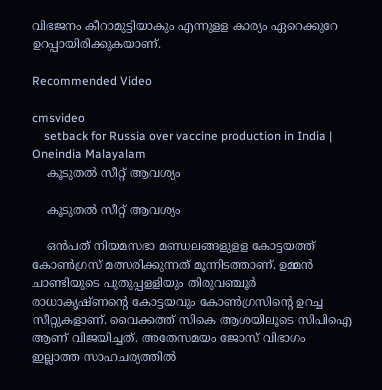വിഭജനം കീറാമുട്ടിയാകും എന്നുളള കാര്യം ഏറെക്കുറേ ഉറപ്പായിരിക്കുകയാണ്.

Recommended Video

cmsvideo
    setback for Russia over vaccine production in India | Oneindia Malayalam
    കൂടുതല്‍ സീറ്റ് ആവശ്യം

    കൂടുതല്‍ സീറ്റ് ആവശ്യം

    ഒന്‍പത് നിയമസഭാ മണ്ഡലങ്ങളുളള കോട്ടയത്ത് കോണ്‍ഗ്രസ് മത്സരിക്കുന്നത് മൂന്നിടത്താണ്. ഉമ്മന്‍ ചാണ്ടിയുടെ പുതുപ്പളളിയും തിരുവഞ്ചൂര്‍ രാധാകൃഷ്ണന്റെ കോട്ടയവും കോണ്‍ഗ്രസിന്റെ ഉറച്ച സീറ്റുകളാണ്. വൈക്കത്ത് സികെ ആശയിലൂടെ സിപിഐ ആണ് വിജയിച്ചത്. അതേസമയം ജോസ് വിഭാഗം ഇല്ലാത്ത സാഹചര്യത്തില്‍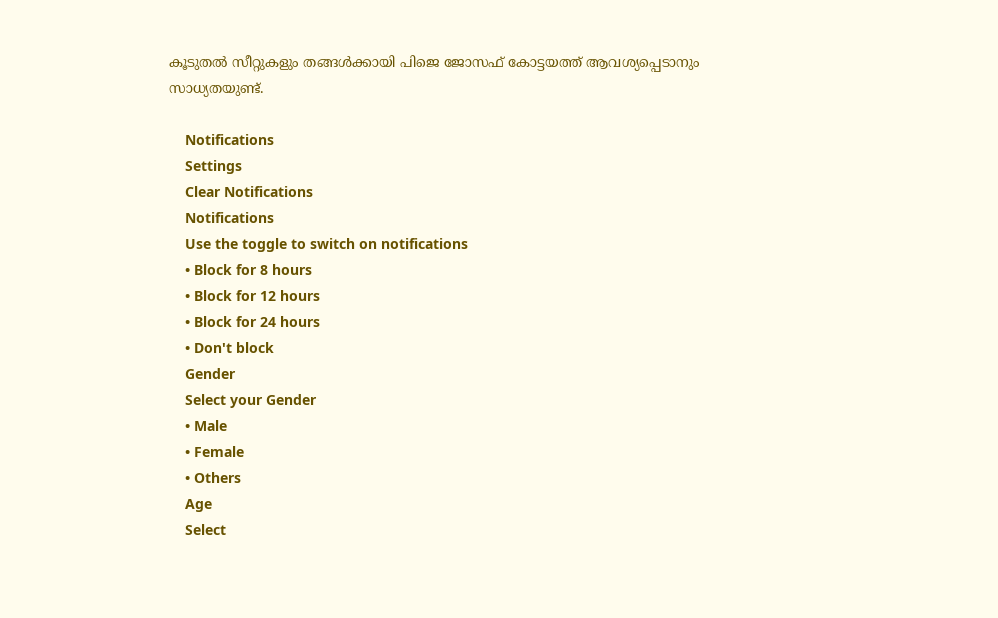കൂടുതല്‍ സീറ്റുകളും തങ്ങള്‍ക്കായി പിജെ ജോസഫ് കോട്ടയത്ത് ആവശ്യപ്പെടാനും സാധ്യതയുണ്ട്.

    Notifications
    Settings
    Clear Notifications
    Notifications
    Use the toggle to switch on notifications
    • Block for 8 hours
    • Block for 12 hours
    • Block for 24 hours
    • Don't block
    Gender
    Select your Gender
    • Male
    • Female
    • Others
    Age
    Select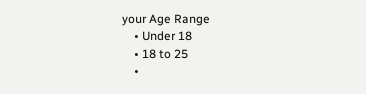your Age Range
    • Under 18
    • 18 to 25
    •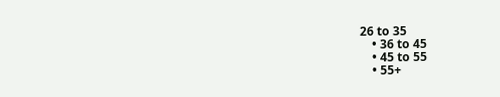26 to 35
    • 36 to 45
    • 45 to 55
    • 55+